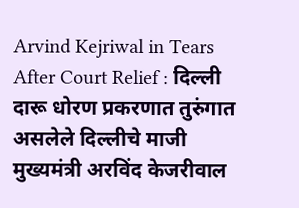Arvind Kejriwal in Tears After Court Relief : दिल्ली दारू धोरण प्रकरणात तुरुंगात असलेले दिल्लीचे माजी मुख्यमंत्री अरविंद केजरीवाल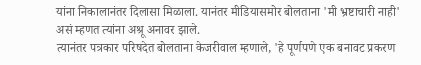यांना निकालानंतर दिलासा मिळाला. यानंतर मीडियासमोर बोलताना 'मी भ्रष्टाचारी नाही' असं म्हणत त्यांना अश्रू अनावर झाले.
त्यानंतर पत्रकार परिषदेत बोलताना केजरीवाल म्हणाले, 'हे पूर्णपणे एक बनावट प्रकरण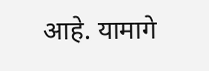आहे. यामागे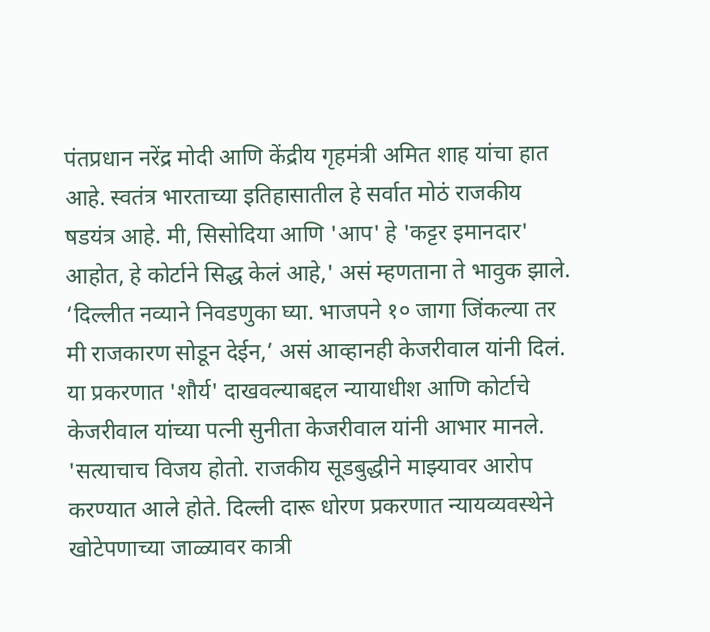पंतप्रधान नरेंद्र मोदी आणि केंद्रीय गृहमंत्री अमित शाह यांचा हात आहे. स्वतंत्र भारताच्या इतिहासातील हे सर्वात मोठं राजकीय षडयंत्र आहे. मी, सिसोदिया आणि 'आप' हे 'कट्टर इमानदार' आहोत, हे कोर्टाने सिद्ध केलं आहे,' असं म्हणताना ते भावुक झाले.
‘दिल्लीत नव्याने निवडणुका घ्या. भाजपने १० जागा जिंकल्या तर मी राजकारण सोडून देईन,’ असं आव्हानही केजरीवाल यांनी दिलं.
या प्रकरणात 'शौर्य' दाखवल्याबद्दल न्यायाधीश आणि कोर्टाचे केजरीवाल यांच्या पत्नी सुनीता केजरीवाल यांनी आभार मानले.
'सत्याचाच विजय होतो. राजकीय सूडबुद्धीने माझ्यावर आरोप करण्यात आले होते. दिल्ली दारू धोरण प्रकरणात न्यायव्यवस्थेने खोटेपणाच्या जाळ्यावर कात्री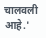चालवली आहे.'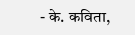- के. कविता,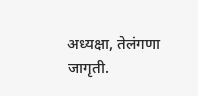अध्यक्षा, तेलंगणा जागृती.